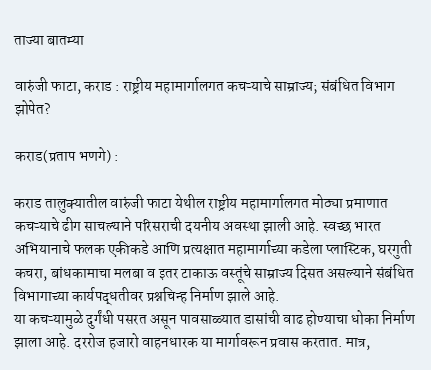ताज्या बातम्या

वारुंजी फाटा, कराड : राष्ट्रीय महामार्गालगत कचऱ्याचे साम्राज्य; संबंधित विभाग झोपेत?

कराड(प्रताप भणगे) :

कराड तालुक्यातील वारुंजी फाटा येथील राष्ट्रीय महामार्गालगत मोठ्या प्रमाणात कचऱ्याचे ढीग साचल्याने परिसराची दयनीय अवस्था झाली आहे. स्वच्छ भारत अभियानाचे फलक एकीकडे आणि प्रत्यक्षात महामार्गाच्या कडेला प्लास्टिक, घरगुती कचरा, बांधकामाचा मलबा व इतर टाकाऊ वस्तूंचे साम्राज्य दिसत असल्याने संबंधित विभागाच्या कार्यपद्धतीवर प्रश्नचिन्ह निर्माण झाले आहे.
या कचऱ्यामुळे दुर्गंधी पसरत असून पावसाळ्यात डासांची वाढ होण्याचा धोका निर्माण झाला आहे. दररोज हजारो वाहनधारक या मार्गावरून प्रवास करतात. मात्र,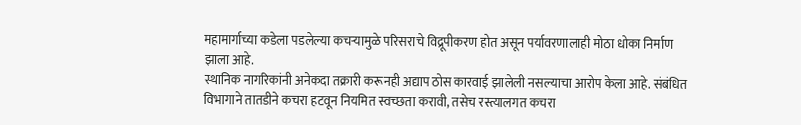महामार्गाच्या कडेला पडलेल्या कचऱ्यामुळे परिसराचे विद्रूपीकरण होत असून पर्यावरणालाही मोठा धोका निर्माण झाला आहे.
स्थानिक नागरिकांनी अनेकदा तक्रारी करूनही अद्याप ठोस कारवाई झालेली नसल्याचा आरोप केला आहे. संबंधित विभागाने तातडीने कचरा हटवून नियमित स्वच्छता करावी, तसेच रस्त्यालगत कचरा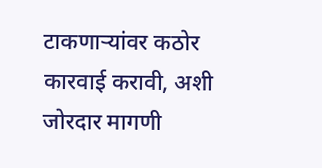टाकणाऱ्यांवर कठोर कारवाई करावी, अशी जोरदार मागणी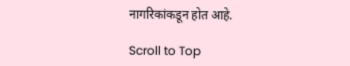नागरिकांकडून होत आहे.

Scroll to Top